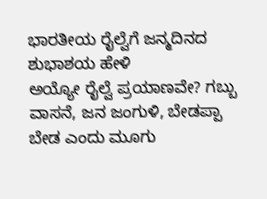ಭಾರತೀಯ ರೈಲ್ವೆಗೆ ಜನ್ಮದಿನದ ಶುಭಾಶಯ ಹೇಳಿ
ಅಯ್ಯೋ ರೈಲ್ವೆ ಪ್ರಯಾಣವೇ? ಗಬ್ಬು ವಾಸನೆ, ಜನ ಜಂಗುಳಿ, ಬೇಡಪ್ಪಾ ಬೇಡ ಎಂದು ಮೂಗು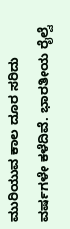ಮುರಿಯುವ ಕಾಲ ದೂರ ಸರಿದು ವರ್ಷಗಳೇ ಕಳೆದಿವೆ. ಭಾರತೀಯ ರೈಲ್ವೆ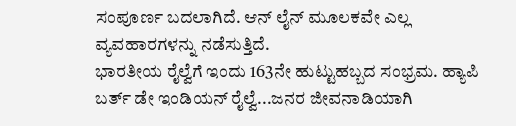ಸಂಪೂರ್ಣ ಬದಲಾಗಿದೆ. ಆನ್ ಲೈನ್ ಮೂಲಕವೇ ಎಲ್ಲ ವ್ಯವಹಾರಗಳನ್ನು ನಡೆಸುತ್ತಿದೆ.
ಭಾರತೀಯ ರೈಲ್ವೆಗೆ ಇಂದು 163ನೇ ಹುಟ್ಟುಹಬ್ಬದ ಸಂಭ್ರಮ. ಹ್ಯಾಪಿ ಬರ್ತ್ ಡೇ ಇಂಡಿಯನ್ ರೈಲ್ವೆ...ಜನರ ಜೀವನಾಡಿಯಾಗಿ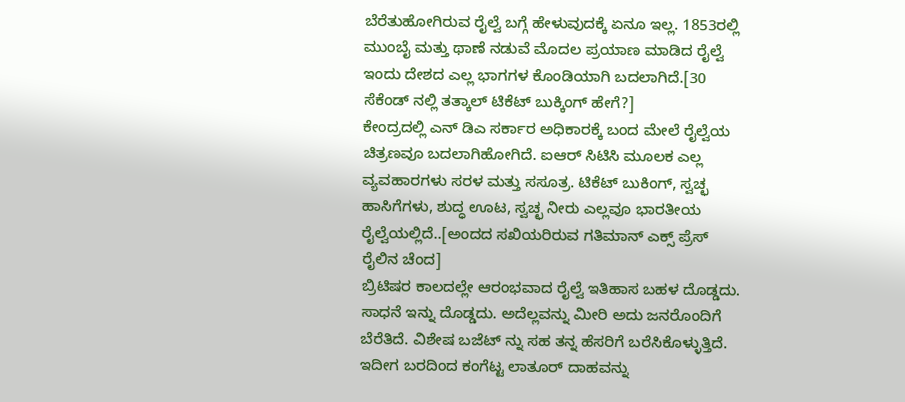ಬೆರೆತುಹೋಗಿರುವ ರೈಲ್ವೆ ಬಗ್ಗೆ ಹೇಳುವುದಕ್ಕೆ ಏನೂ ಇಲ್ಲ. 1853ರಲ್ಲಿ ಮುಂಬೈ ಮತ್ತು ಥಾಣೆ ನಡುವೆ ಮೊದಲ ಪ್ರಯಾಣ ಮಾಡಿದ ರೈಲ್ವೆ ಇಂದು ದೇಶದ ಎಲ್ಲ ಭಾಗಗಳ ಕೊಂಡಿಯಾಗಿ ಬದಲಾಗಿದೆ.[30 ಸೆಕೆಂಡ್ ನಲ್ಲಿ ತತ್ಕಾಲ್ ಟಿಕೆಟ್ ಬುಕ್ಕಿಂಗ್ ಹೇಗೆ?]
ಕೇಂದ್ರದಲ್ಲಿ ಎನ್ ಡಿಎ ಸರ್ಕಾರ ಅಧಿಕಾರಕ್ಕೆ ಬಂದ ಮೇಲೆ ರೈಲ್ವೆಯ ಚಿತ್ರಣವೂ ಬದಲಾಗಿಹೋಗಿದೆ. ಐಆರ್ ಸಿಟಿಸಿ ಮೂಲಕ ಎಲ್ಲ ವ್ಯವಹಾರಗಳು ಸರಳ ಮತ್ತು ಸಸೂತ್ರ. ಟಿಕೆಟ್ ಬುಕಿಂಗ್, ಸ್ವಚ್ಛ ಹಾಸಿಗೆಗಳು, ಶುದ್ಧ ಊಟ, ಸ್ವಚ್ಛ ನೀರು ಎಲ್ಲವೂ ಭಾರತೀಯ ರೈಲ್ವೆಯಲ್ಲಿದೆ..[ಅಂದದ ಸಖಿಯರಿರುವ ಗತಿಮಾನ್ ಎಕ್ಸ್ ಪ್ರೆಸ್ ರೈಲಿನ ಚೆಂದ]
ಬ್ರಿಟಿಷರ ಕಾಲದಲ್ಲೇ ಆರಂಭವಾದ ರೈಲ್ವೆ ಇತಿಹಾಸ ಬಹಳ ದೊಡ್ಡದು. ಸಾಧನೆ ಇನ್ನು ದೊಡ್ಡದು. ಅದೆಲ್ಲವನ್ನು ಮೀರಿ ಅದು ಜನರೊಂದಿಗೆ ಬೆರೆತಿದೆ. ವಿಶೇಷ ಬಜೆಟ್ ನ್ನು ಸಹ ತನ್ನ ಹೆಸರಿಗೆ ಬರೆಸಿಕೊಳ್ಳುತ್ತಿದೆ. ಇದೀಗ ಬರದಿಂದ ಕಂಗೆಟ್ಟ ಲಾತೂರ್ ದಾಹವನ್ನು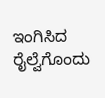ಇಂಗಿಸಿದ ರೈಲ್ವೆಗೊಂದು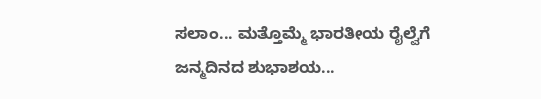ಸಲಾಂ... ಮತ್ತೊಮ್ಮೆ ಭಾರತೀಯ ರೈಲ್ವೆಗೆ ಜನ್ಮದಿನದ ಶುಭಾಶಯ...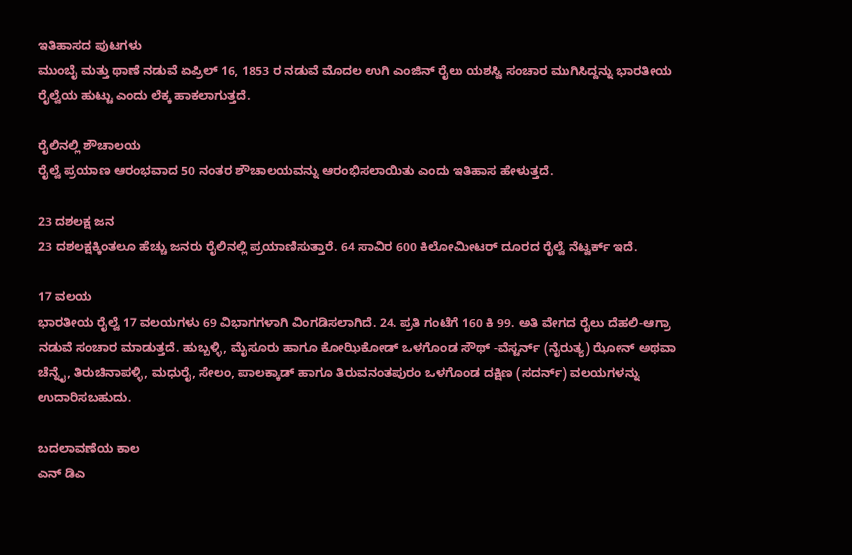ಇತಿಹಾಸದ ಪುಟಗಳು
ಮುಂಬೈ ಮತ್ತು ಥಾಣೆ ನಡುವೆ ಏಪ್ರಿಲ್ 16, 1853 ರ ನಡುವೆ ಮೊದಲ ಉಗಿ ಎಂಜಿನ್ ರೈಲು ಯಶಸ್ವಿ ಸಂಚಾರ ಮುಗಿಸಿದ್ದನ್ನು ಭಾರತೀಯ ರೈಲ್ವೆಯ ಹುಟ್ಟು ಎಂದು ಲೆಕ್ಕ ಹಾಕಲಾಗುತ್ತದೆ.

ರೈಲಿನಲ್ಲಿ ಶೌಚಾಲಯ
ರೈಲ್ವೆ ಪ್ರಯಾಣ ಆರಂಭವಾದ 50 ನಂತರ ಶೌಚಾಲಯವನ್ನು ಆರಂಭಿಸಲಾಯಿತು ಎಂದು ಇತಿಹಾಸ ಹೇಳುತ್ತದೆ.

23 ದಶಲಕ್ಷ ಜನ
23 ದಶಲಕ್ಷಕ್ಕಿಂತಲೂ ಹೆಚ್ಚು ಜನರು ರೈಲಿನಲ್ಲಿ ಪ್ರಯಾಣಿಸುತ್ತಾರೆ. 64 ಸಾವಿರ 600 ಕಿಲೋಮೀಟರ್ ದೂರದ ರೈಲ್ವೆ ನೆಟ್ವರ್ಕ್ ಇದೆ.

17 ವಲಯ
ಭಾರತೀಯ ರೈಲ್ವೆ 17 ವಲಯಗಳು 69 ವಿಭಾಗಗಳಾಗಿ ವಿಂಗಡಿಸಲಾಗಿದೆ. 24. ಪ್ರತಿ ಗಂಟೆಗೆ 160 ಕಿ 99. ಅತಿ ವೇಗದ ರೈಲು ದೆಹಲಿ-ಆಗ್ರಾ ನಡುವೆ ಸಂಚಾರ ಮಾಡುತ್ತದೆ. ಹುಬ್ಬಳ್ಳಿ, ಮೈಸೂರು ಹಾಗೂ ಕೋಝಿಕೋಡ್ ಒಳಗೊಂಡ ಸೌಥ್ -ವೆಸ್ಟರ್ನ್ (ನೈರುತ್ಯ) ಝೋನ್ ಅಥವಾ ಚೆನ್ನೈ, ತಿರುಚಿನಾಪಳ್ಳಿ, ಮಧುರೈ, ಸೇಲಂ, ಪಾಲಕ್ಕಾಡ್ ಹಾಗೂ ತಿರುವನಂತಪುರಂ ಒಳಗೊಂಡ ದಕ್ಷಿಣ (ಸದರ್ನ್) ವಲಯಗಳನ್ನು ಉದಾರಿಸಬಹುದು.

ಬದಲಾವಣೆಯ ಕಾಲ
ಎನ್ ಡಿಎ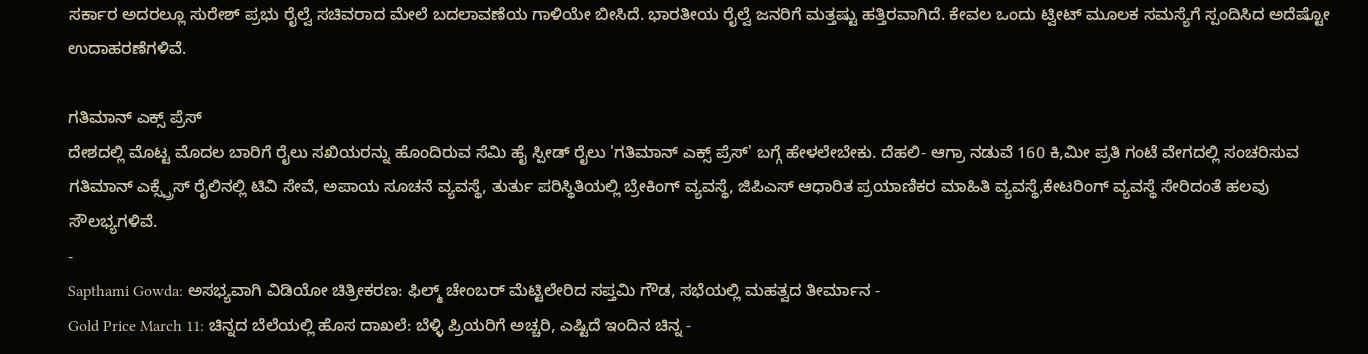ಸರ್ಕಾರ ಅದರಲ್ಲೂ ಸುರೇಶ್ ಪ್ರಭು ರೈಲ್ವೆ ಸಚಿವರಾದ ಮೇಲೆ ಬದಲಾವಣೆಯ ಗಾಳಿಯೇ ಬೀಸಿದೆ. ಭಾರತೀಯ ರೈಲ್ವೆ ಜನರಿಗೆ ಮತ್ತಷ್ಟು ಹತ್ತಿರವಾಗಿದೆ. ಕೇವಲ ಒಂದು ಟ್ವೀಟ್ ಮೂಲಕ ಸಮಸ್ಯೆಗೆ ಸ್ಪಂದಿಸಿದ ಅದೆಷ್ಟೋ ಉದಾಹರಣೆಗಳಿವೆ.

ಗತಿಮಾನ್ ಎಕ್ಸ್ ಪ್ರೆಸ್
ದೇಶದಲ್ಲಿ ಮೊಟ್ಟ ಮೊದಲ ಬಾರಿಗೆ ರೈಲು ಸಖಿಯರನ್ನು ಹೊಂದಿರುವ ಸೆಮಿ ಹೈ ಸ್ಪೀಡ್ ರೈಲು 'ಗತಿಮಾನ್ ಎಕ್ಸ್ ಪ್ರೆಸ್' ಬಗ್ಗೆ ಹೇಳಲೇಬೇಕು. ದೆಹಲಿ- ಆಗ್ರಾ ನಡುವೆ 160 ಕಿ,ಮೀ ಪ್ರತಿ ಗಂಟೆ ವೇಗದಲ್ಲಿ ಸಂಚರಿಸುವ ಗತಿಮಾನ್ ಎಕ್ಸ್ಪ್ರೆಸ್ ರೈಲಿನಲ್ಲಿ ಟಿವಿ ಸೇವೆ, ಅಪಾಯ ಸೂಚನೆ ವ್ಯವಸ್ಥೆ, ತುರ್ತು ಪರಿಸ್ಥಿತಿಯಲ್ಲಿ ಬ್ರೇಕಿಂಗ್ ವ್ಯವಸ್ಥೆ, ಜಿಪಿಎಸ್ ಆಧಾರಿತ ಪ್ರಯಾಣಿಕರ ಮಾಹಿತಿ ವ್ಯವಸ್ಥೆ,ಕೇಟರಿಂಗ್ ವ್ಯವಸ್ಥೆ ಸೇರಿದಂತೆ ಹಲವು ಸೌಲಭ್ಯಗಳಿವೆ.
-
Sapthami Gowda: ಅಸಭ್ಯವಾಗಿ ವಿಡಿಯೋ ಚಿತ್ರೀಕರಣ: ಫಿಲ್ಮ್ ಚೇಂಬರ್ ಮೆಟ್ಟಿಲೇರಿದ ಸಪ್ತಮಿ ಗೌಡ, ಸಭೆಯಲ್ಲಿ ಮಹತ್ವದ ತೀರ್ಮಾನ -
Gold Price March 11: ಚಿನ್ನದ ಬೆಲೆಯಲ್ಲಿ ಹೊಸ ದಾಖಲೆ: ಬೆಳ್ಳಿ ಪ್ರಿಯರಿಗೆ ಅಚ್ಚರಿ, ಎಷ್ಟಿದೆ ಇಂದಿನ ಚಿನ್ನ -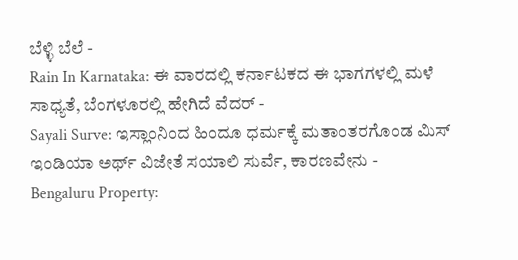ಬೆಳ್ಳಿ ಬೆಲೆ -
Rain In Karnataka: ಈ ವಾರದಲ್ಲಿ ಕರ್ನಾಟಕದ ಈ ಭಾಗಗಳಲ್ಲಿ ಮಳೆ ಸಾಧ್ಯತೆ, ಬೆಂಗಳೂರಲ್ಲಿ ಹೇಗಿದೆ ವೆದರ್ -
Sayali Surve: ಇಸ್ಲಾಂನಿಂದ ಹಿಂದೂ ಧರ್ಮಕ್ಕೆ ಮತಾಂತರಗೊಂಡ ಮಿಸ್ ಇಂಡಿಯಾ ಅರ್ಥ್ ವಿಜೇತೆ ಸಯಾಲಿ ಸುರ್ವೆ, ಕಾರಣವೇನು -
Bengaluru Property: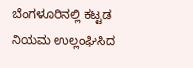ಬೆಂಗಳೂರಿನಲ್ಲಿ ಕಟ್ಟಡ ನಿಯಮ ಉಲ್ಲಂಘಿಸಿದ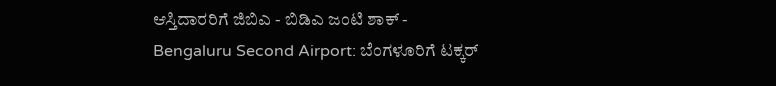ಆಸ್ತಿದಾರರಿಗೆ ಜಿಬಿಎ - ಬಿಡಿಎ ಜಂಟಿ ಶಾಕ್ -
Bengaluru Second Airport: ಬೆಂಗಳೂರಿಗೆ ಟಕ್ಕರ್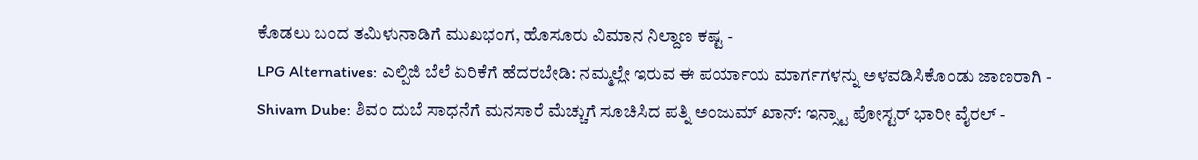ಕೊಡಲು ಬಂದ ತಮಿಳುನಾಡಿಗೆ ಮುಖಭಂಗ, ಹೊಸೂರು ವಿಮಾನ ನಿಲ್ದಾಣ ಕಷ್ಟ -
LPG Alternatives: ಎಲ್ಪಿಜಿ ಬೆಲೆ ಏರಿಕೆಗೆ ಹೆದರಬೇಡಿ: ನಮ್ಮಲ್ಲೇ ಇರುವ ಈ ಪರ್ಯಾಯ ಮಾರ್ಗಗಳನ್ನು ಅಳವಡಿಸಿಕೊಂಡು ಜಾಣರಾಗಿ -
Shivam Dube: ಶಿವಂ ದುಬೆ ಸಾಧನೆಗೆ ಮನಸಾರೆ ಮೆಚ್ಚುಗೆ ಸೂಚಿಸಿದ ಪತ್ನಿ ಅಂಜುಮ್ ಖಾನ್: ಇನ್ಸ್ಟಾ ಪೋಸ್ಟರ್ ಭಾರೀ ವೈರಲ್ -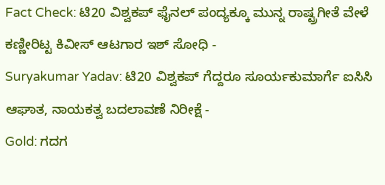Fact Check: ಟಿ20 ವಿಶ್ವಕಪ್ ಫೈನಲ್ ಪಂದ್ಯಕ್ಕೂ ಮುನ್ನ ರಾಷ್ಟ್ರಗೀತೆ ವೇಳೆ ಕಣ್ಣೀರಿಟ್ಟ ಕಿವೀಸ್ ಆಟಗಾರ ಇಶ್ ಸೋಧಿ -
Suryakumar Yadav: ಟಿ20 ವಿಶ್ವಕಪ್ ಗೆದ್ದರೂ ಸೂರ್ಯಕುಮಾರ್ಗೆ ಐಸಿಸಿ ಆಘಾತ, ನಾಯಕತ್ವ ಬದಲಾವಣೆ ನಿರೀಕ್ಷೆ -
Gold: ಗದಗ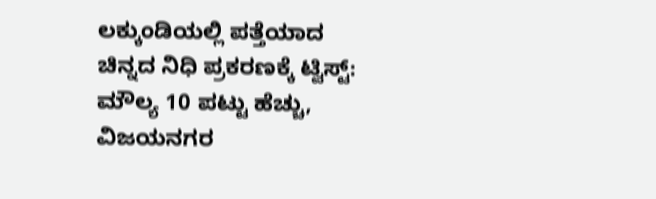ಲಕ್ಕುಂಡಿಯಲ್ಲಿ ಪತ್ತೆಯಾದ ಚಿನ್ನದ ನಿಧಿ ಪ್ರಕರಣಕ್ಕೆ ಟ್ವಿಸ್ಟ್: ಮೌಲ್ಯ 10 ಪಟ್ಟು ಹೆಚ್ಚು, ವಿಜಯನಗರ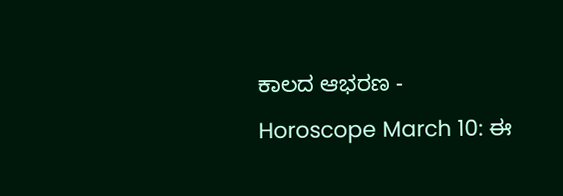ಕಾಲದ ಆಭರಣ -
Horoscope March 10: ಈ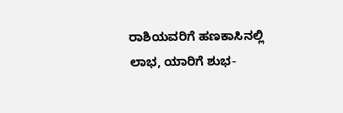ರಾಶಿಯವರಿಗೆ ಹಣಕಾಸಿನಲ್ಲಿ ಲಾಭ, ಯಾರಿಗೆ ಶುಭ-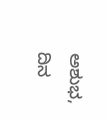ಅಶುಭ, ದಿನ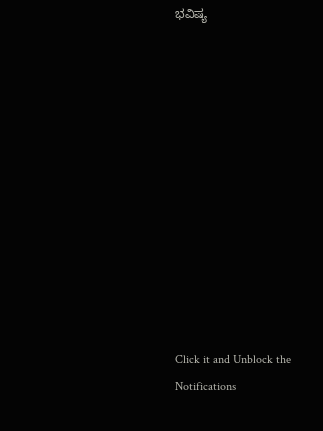ಭವಿಷ್ಯ












Click it and Unblock the Notifications